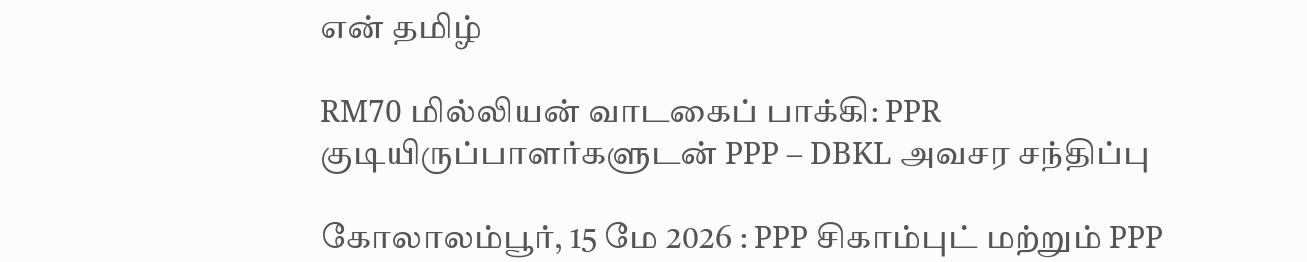என் தமிழ்

RM70 மில்லியன் வாடகைப் பாக்கி: PPR குடியிருப்பாளர்களுடன் PPP – DBKL அவசர சந்திப்பு

கோலாலம்பூர், 15 மே 2026 : PPP சிகாம்புட் மற்றும் PPP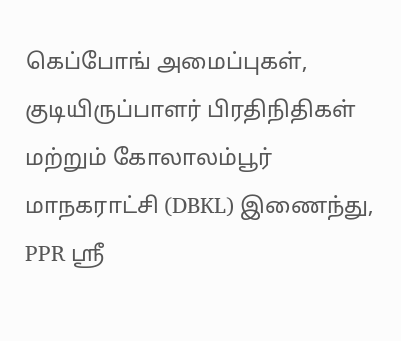கெப்போங் அமைப்புகள், குடியிருப்பாளர் பிரதிநிதிகள் மற்றும் கோலாலம்பூர் மாநகராட்சி (DBKL) இணைந்து, PPR ஸ்ரீ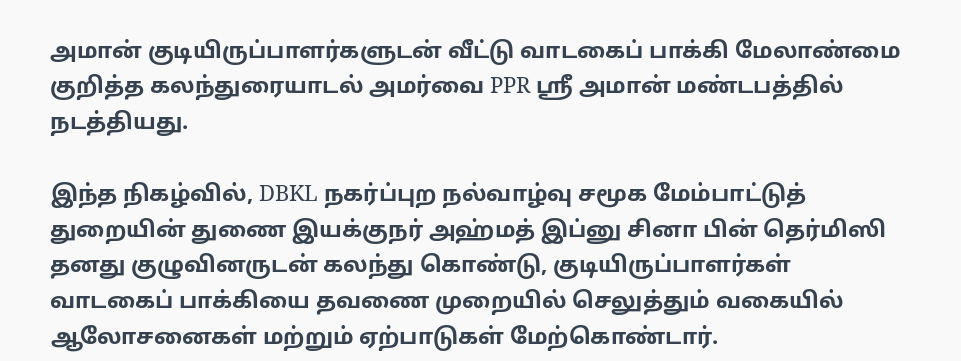அமான் குடியிருப்பாளர்களுடன் வீட்டு வாடகைப் பாக்கி மேலாண்மை குறித்த கலந்துரையாடல் அமர்வை PPR ஸ்ரீ அமான் மண்டபத்தில் நடத்தியது.

இந்த நிகழ்வில், DBKL நகர்ப்புற நல்வாழ்வு சமூக மேம்பாட்டுத் துறையின் துணை இயக்குநர் அஹ்மத் இப்னு சினா பின் தெர்மிஸி தனது குழுவினருடன் கலந்து கொண்டு, குடியிருப்பாளர்கள் வாடகைப் பாக்கியை தவணை முறையில் செலுத்தும் வகையில் ஆலோசனைகள் மற்றும் ஏற்பாடுகள் மேற்கொண்டார்.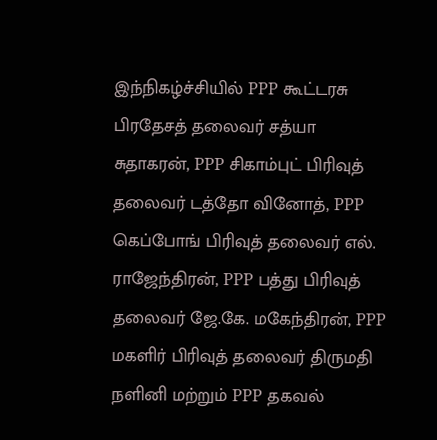இந்நிகழ்ச்சியில் PPP கூட்டரசு பிரதேசத் தலைவர் சத்யா சுதாகரன், PPP சிகாம்புட் பிரிவுத் தலைவர் டத்தோ வினோத், PPP கெப்போங் பிரிவுத் தலைவர் எல். ராஜேந்திரன், PPP பத்து பிரிவுத் தலைவர் ஜே.கே. மகேந்திரன், PPP மகளிர் பிரிவுத் தலைவர் திருமதி நளினி மற்றும் PPP தகவல்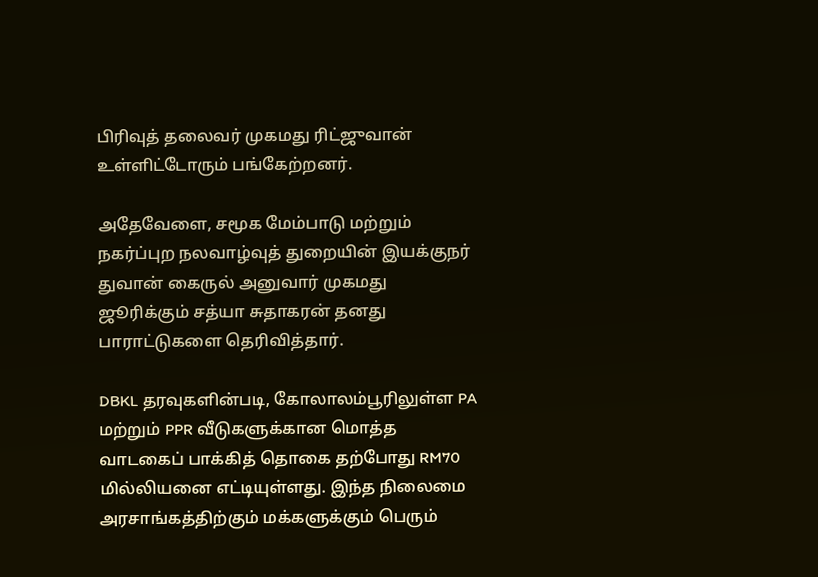பிரிவுத் தலைவர் முகமது ரிட்ஜுவான் உள்ளிட்டோரும் பங்கேற்றனர்.

அதேவேளை, சமூக மேம்பாடு மற்றும் நகர்ப்புற நலவாழ்வுத் துறையின் இயக்குநர் துவான் கைருல் அனுவார் முகமது ஜூரிக்கும் சத்யா சுதாகரன் தனது பாராட்டுகளை தெரிவித்தார்.

DBKL தரவுகளின்படி, கோலாலம்பூரிலுள்ள PA மற்றும் PPR வீடுகளுக்கான மொத்த வாடகைப் பாக்கித் தொகை தற்போது RM70 மில்லியனை எட்டியுள்ளது. இந்த நிலைமை அரசாங்கத்திற்கும் மக்களுக்கும் பெரும்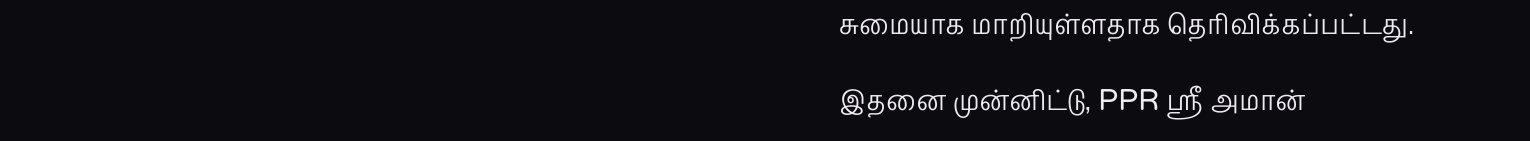சுமையாக மாறியுள்ளதாக தெரிவிக்கப்பட்டது.

இதனை முன்னிட்டு, PPR ஸ்ரீ அமான்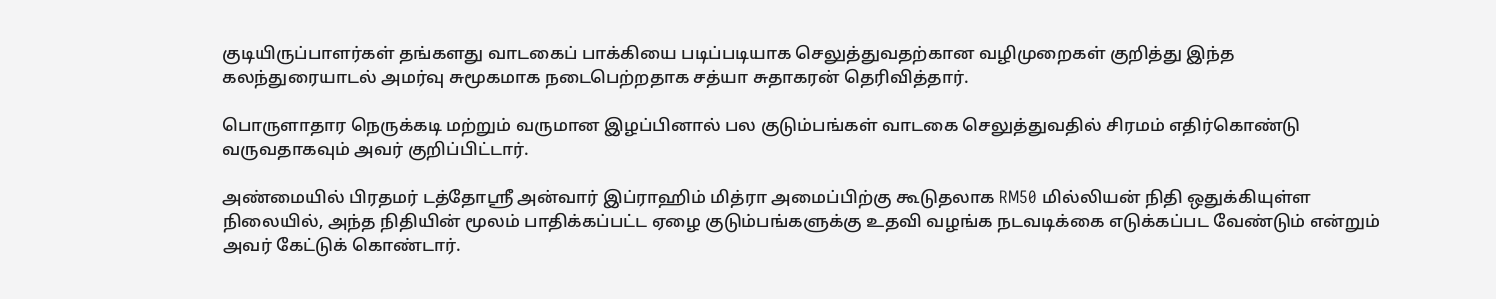குடியிருப்பாளர்கள் தங்களது வாடகைப் பாக்கியை படிப்படியாக செலுத்துவதற்கான வழிமுறைகள் குறித்து இந்த கலந்துரையாடல் அமர்வு சுமூகமாக நடைபெற்றதாக சத்யா சுதாகரன் தெரிவித்தார்.

பொருளாதார நெருக்கடி மற்றும் வருமான இழப்பினால் பல குடும்பங்கள் வாடகை செலுத்துவதில் சிரமம் எதிர்கொண்டு வருவதாகவும் அவர் குறிப்பிட்டார்.

அண்மையில் பிரதமர் டத்தோஸ்ரீ அன்வார் இப்ராஹிம் மித்ரா அமைப்பிற்கு கூடுதலாக RM50 மில்லியன் நிதி ஒதுக்கியுள்ள நிலையில், அந்த நிதியின் மூலம் பாதிக்கப்பட்ட ஏழை குடும்பங்களுக்கு உதவி வழங்க நடவடிக்கை எடுக்கப்பட வேண்டும் என்றும் அவர் கேட்டுக் கொண்டார்.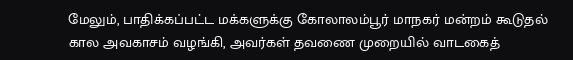மேலும், பாதிக்கப்பட்ட மக்களுக்கு கோலாலம்பூர் மாநகர் மன்றம் கூடுதல் கால அவகாசம் வழங்கி, அவர்கள் தவணை முறையில் வாடகைத்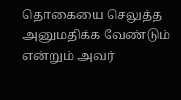தொகையை செலுத்த அனுமதிக்க வேண்டும் என்றும் அவர்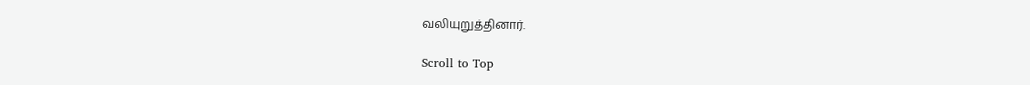வலியுறுத்தினார்.

Scroll to Top